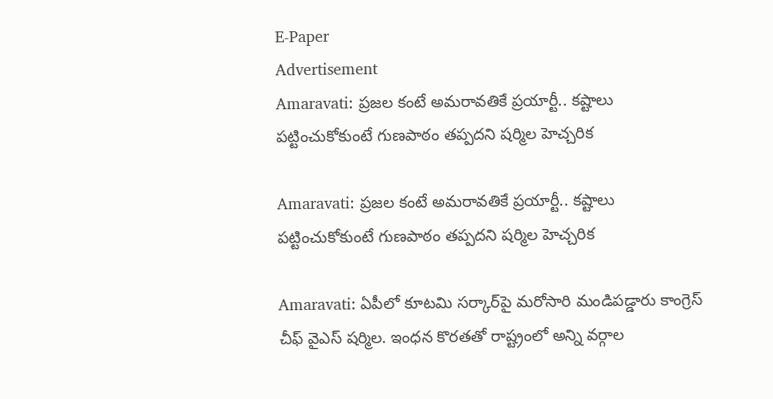E-Paper
Advertisement
Amaravati: ప్రజల కంటే అమరావతికే ప్రయార్టీ.. కష్టాలు పట్టించుకోకుంటే గుణపాఠం తప్పదని షర్మిల హెచ్చరిక

Amaravati: ప్రజల కంటే అమరావతికే ప్రయార్టీ.. కష్టాలు పట్టించుకోకుంటే గుణపాఠం తప్పదని షర్మిల హెచ్చరిక

Amaravati: ఏపీలో కూటమి సర్కార్‌పై మరోసారి మండిపడ్డారు కాంగ్రెస్ చీఫ్ వైఎస్ షర్మిల. ఇంధన కొరతతో రాష్ట్రంలో అన్ని వర్గాల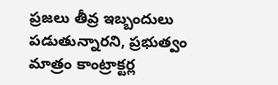ప్రజలు తీవ్ర ఇబ్బందులు పడుతున్నారని, ప్రభుత్వం మాత్రం కాంట్రాక్టర్ల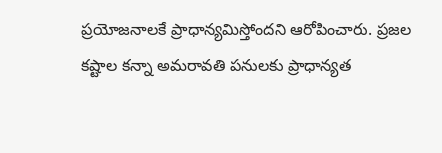ప్రయోజనాలకే ప్రాధాన్యమిస్తోందని ఆరోపించారు. ప్రజల కష్టాల కన్నా అమరావతి పనులకు ప్రాధాన్యత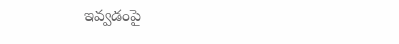ఇవ్వడంపై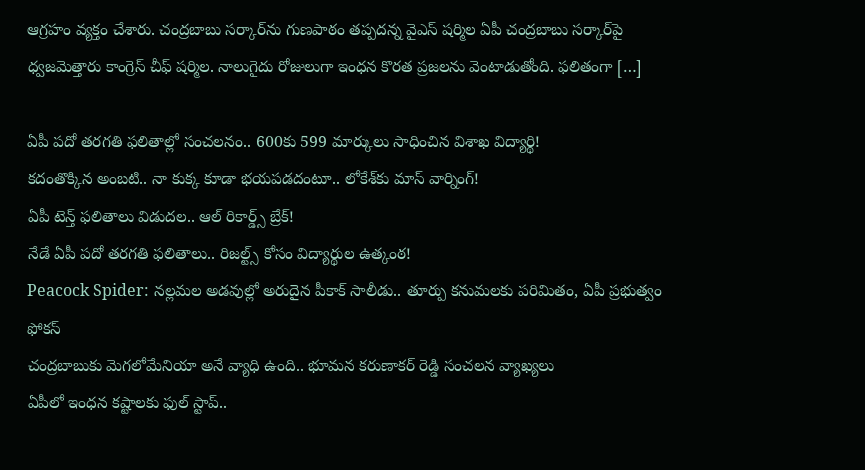ఆగ్రహం వ్యక్తం చేశారు. చంద్రబాబు సర్కార్‌ను గుణపాఠం తప్పదన్న వైఎస్ షర్మిల ఏపీ చంద్రబాబు సర్కార్‌పై ధ్వజమెత్తారు కాంగ్రెస్ చీఫ్ షర్మిల. నాలుగైదు రోజులుగా ఇంధన కొరత ప్రజలను వెంటాడుతోంది. ఫలితంగా […]

ఏపీ పదో తరగతి ఫలితాల్లో సంచలనం.. 600కు 599 మార్కులు సాధించిన విశాఖ విద్యార్థి!
కదంతొక్కిన అంబటి.. నా కుక్క కూడా భయపడదంటూ.. లోకేశ్‌కు మాస్ వార్నింగ్!
ఏపీ టెన్త్ ఫలితాలు విడుదల.. ఆల్ రికార్డ్స్ బ్రేక్!
నేడే ఏపీ పదో తరగతి ఫలితాలు.. రిజల్ట్స్ కోసం విద్యార్థుల ఉత్కంఠ!
Peacock Spider: నల్లమల అడవుల్లో అరుదైన పీకాక్ సాలీడు.. తూర్పు కనుమలకు పరిమితం, ఏపీ ప్రభుత్వం ఫోకస్
చంద్రబాబుకు మెగలోమేనియా అనే వ్యాధి ఉంది.. భూమన కరుణాకర్ రెడ్డి సంచలన వ్యాఖ్యలు
ఏపీలో ఇంధన కష్టాలకు ఫుల్ స్టాప్..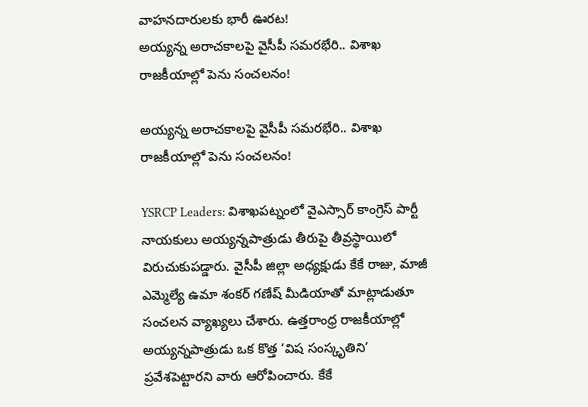వాహనదారులకు భారీ ఊరట!
అయ్యన్న అరాచకాలపై వైసీపీ సమరభేరి.. విశాఖ రాజకీయాల్లో పెను సంచలనం!

అయ్యన్న అరాచకాలపై వైసీపీ సమరభేరి.. విశాఖ రాజకీయాల్లో పెను సంచలనం!

YSRCP Leaders: విశాఖపట్నంలో వైఎస్సార్ కాంగ్రెస్ పార్టీ నాయకులు అయ్యన్నపాత్రుడు తీరుపై తీవ్రస్థాయిలో విరుచుకుపడ్డారు. వైసీపీ జిల్లా అధ్యక్షుడు కేకే రాజు, మాజీ ఎమ్మెల్యే ఉమా శంకర్ గణేష్ మీడియాతో మాట్లాడుతూ సంచలన వ్యాఖ్యలు చేశారు. ఉత్తరాంధ్ర రాజకీయాల్లో అయ్యన్నపాత్రుడు ఒక కొత్త ‘విష సంస్కృతిని’ ప్రవేశపెట్టారని వారు ఆరోపించారు. కేకే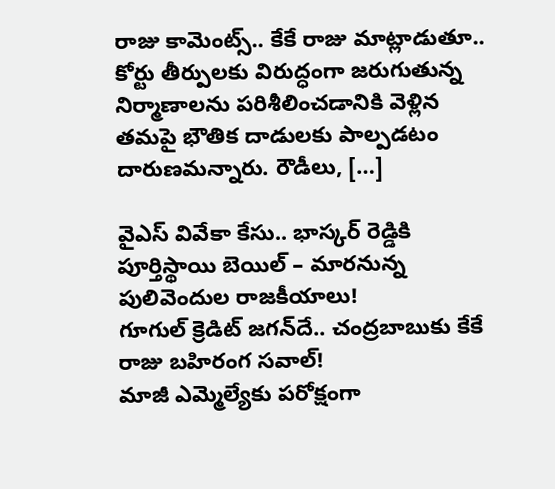రాజు కామెంట్స్.. కేకే రాజు మాట్లాడుతూ.. కోర్టు తీర్పులకు విరుద్ధంగా జరుగుతున్న నిర్మాణాలను పరిశీలించడానికి వెళ్లిన తమపై భౌతిక దాడులకు పాల్పడటం దారుణమన్నారు. రౌడీలు, […]

వైఎస్ వివేకా కేసు.. భాస్కర్ రెడ్డికి పూర్తిస్థాయి బెయిల్ – మారనున్న పులివెందుల రాజకీయాలు!
గూగుల్ క్రెడిట్ జగన్‌దే.. చంద్రబాబుకు కేకే రాజు బహిరంగ సవాల్!
మాజీ ఎమ్మెల్యేకు పరోక్షంగా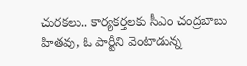చురకలు.. కార్యకర్తలకు సీఎం చంద్రబాబు హితవు, ఓ పార్టీని వెంటాడున్న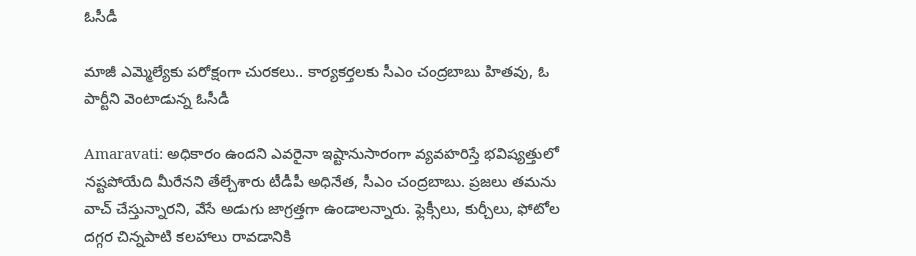ఓసీడీ

మాజీ ఎమ్మెల్యేకు పరోక్షంగా చురకలు.. కార్యకర్తలకు సీఎం చంద్రబాబు హితవు, ఓ పార్టీని వెంటాడున్న ఓసీడీ

Amaravati: అధికారం ఉందని ఎవరైనా ఇష్టానుసారంగా వ్యవహరిస్తే భవిష్యత్తులో నష్టపోయేది మీరేనని తేల్చేశారు టీడీపీ అధినేత, సీఎం చంద్రబాబు. ప్రజలు తమను వాచ్ చేస్తున్నారని, వేసే అడుగు జాగ్రత్తగా ఉండాలన్నారు. ఫ్లెక్సీలు, కుర్చీలు, ఫోటోల దగ్గర చిన్నపాటి కలహాలు రావడానికి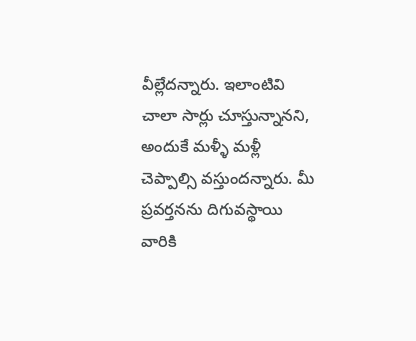వీల్లేదన్నారు. ఇలాంటివి చాలా సార్లు చూస్తున్నానని, అందుకే మళ్ళీ మళ్లీ చెప్పాల్సి వస్తుందన్నారు. మీ ప్రవర్తనను దిగువస్థాయి వారికి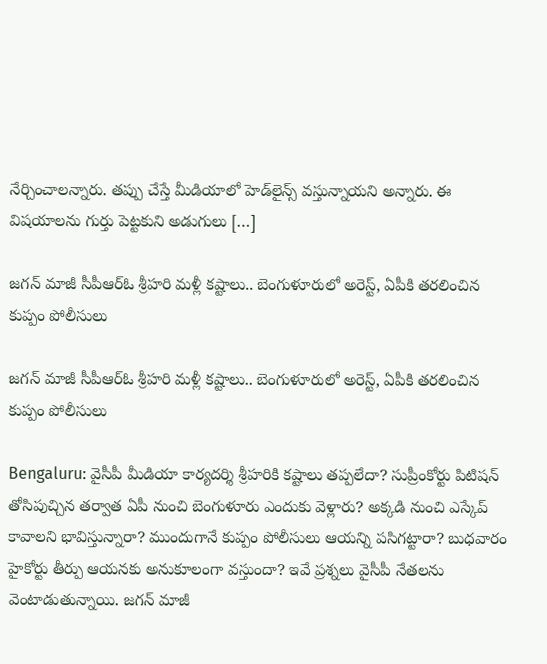నేర్చించాలన్నారు. తప్పు చేస్తే మీడియాలో హెడ్‌లైన్స్ వస్తున్నాయని అన్నారు. ఈ విషయాలను గుర్తు పెట్టకుని అడుగులు […]

జగన్ మాజీ సీపీఆర్‌ఓ శ్రీహరి మళ్లీ కష్టాలు.. బెంగుళూరులో అరెస్ట్, ఏపీకి తరలించిన కుప్పం పోలీసులు

జగన్ మాజీ సీపీఆర్‌ఓ శ్రీహరి మళ్లీ కష్టాలు.. బెంగుళూరులో అరెస్ట్, ఏపీకి తరలించిన కుప్పం పోలీసులు

Bengaluru: వైసీపీ మీడియా కార్యదర్శి శ్రీహరికి కష్టాలు తప్పలేదా? సుప్రీంకోర్టు పిటిషన్ తోసిపుచ్చిన తర్వాత ఏపీ నుంచి బెంగుళూరు ఎందుకు వెళ్లారు? అక్కడి నుంచి ఎస్కేప్ కావాలని భావిస్తున్నారా? ముందుగానే కుప్పం పోలీసులు ఆయన్ని పసిగట్టారా? బుధవారం హైకోర్టు తీర్పు ఆయనకు అనుకూలంగా వస్తుందా? ఇవే ప్రశ్నలు వైసీపీ నేతలను వెంటాడుతున్నాయి. జగన్ మాజీ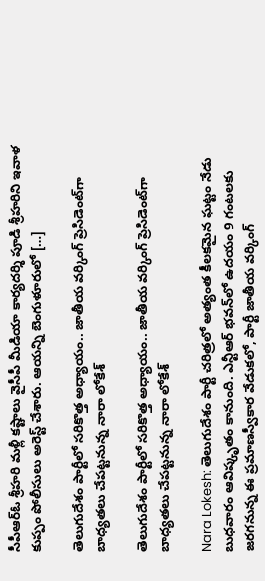సీపీఆర్‌ఓ శ్రీహరి మళ్లీ కష్టాలు వైసీపీ మీడియా కార్యదర్శి పూడి శ్రీహరిని ఇవాళ కుప్పం పోలీసులు అరెస్ట్ చేశారు. ఆయన్ని బెంగుళూరులో […]

తెలుగుదేశం పార్టీలో సరికొత్త అధ్యాయం.. జాతీయ వర్కింగ్ ప్రెసిడెంట్‌గా బాధ్యతలు చేపట్టనున్న నారా లోకేశ్

తెలుగుదేశం పార్టీలో సరికొత్త అధ్యాయం.. జాతీయ వర్కింగ్ ప్రెసిడెంట్‌గా బాధ్యతలు చేపట్టనున్న నారా లోకేశ్

Nara Lokesh: తెలుగుదేశం పార్టీ చరిత్రలో అత్యంత కీలకమైన ఘట్టం నేడు బుధవారం ఆవిష్కృతం కానుంది. ఎన్టీఆర్ భవన్‌లో ఉదయం 9 గంటలకు జరగనున్న ఈ ప్రమాణస్వీకార వేడుకలో, పార్టీ జాతీయ వర్కింగ్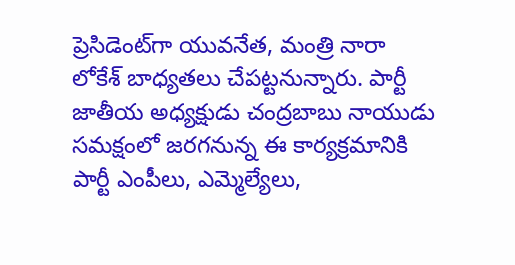ప్రెసిడెంట్‌గా యువనేత, మంత్రి నారా లోకేశ్ బాధ్యతలు చేపట్టనున్నారు. పార్టీ జాతీయ అధ్యక్షుడు చంద్రబాబు నాయుడు సమక్షంలో జరగనున్న ఈ కార్యక్రమానికి పార్టీ ఎంపీలు, ఎమ్మెల్యేలు,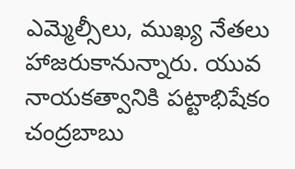ఎమ్మెల్సీలు, ముఖ్య నేతలు హాజరుకానున్నారు. యువ నాయకత్వానికి పట్టాభిషేకం చంద్రబాబు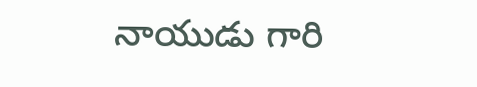నాయుడు గారి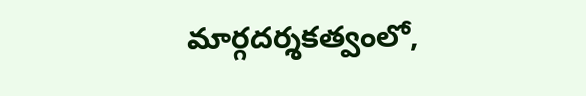మార్గదర్శకత్వంలో,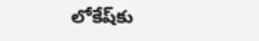లోకేష్‌కు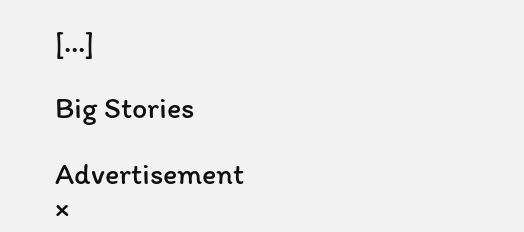[…]

Big Stories

Advertisement
×